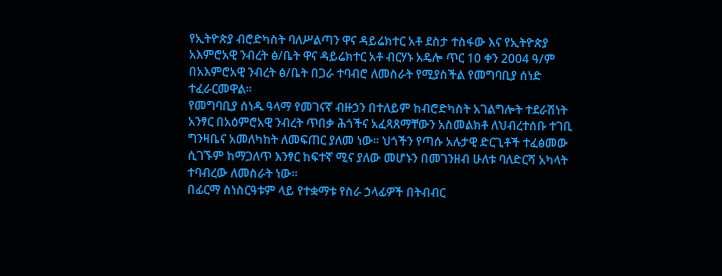የኢትዮጵያ ብሮድካስት ባለሥልጣን ዋና ዳይሬክተር አቶ ደስታ ተስፋው እና የኢትዮጵያ አእምሮአዊ ንብረት ፅ/ቤት ዋና ዳይሬክተር አቶ ብርሃኑ አዴሎ ጥር 10 ቀን 2004 ዓ/ም በአእምሮአዊ ንብረት ፅ/ቤት በጋራ ተባብሮ ለመስራት የሚያስችል የመግባቢያ ሰነድ ተፈራርመዋል፡፡
የመግባቢያ ሰነዱ ዓላማ የመገናኛ ብዙኃን በተለይም ከብሮድካስት አገልግሎት ተደራሽነት አንፃር በአዕምሮአዊ ንብረት ጥበቃ ሕጎችና አፈጻጸማቸውን አስመልክቶ ለህብረተሰቡ ተገቢ ግንዛቤና አመለካከት ለመፍጠር ያለመ ነው፡፡ ህጎችን የጣሱ አሉታዊ ድርጊቶች ተፈፅመው ሲገኙም ከማጋለጥ እንፃር ከፍተኛ ሚና ያለው መሆኑን በመገንዘብ ሁለቱ ባለድርሻ አካላት ተባብረው ለመስራት ነው፡፡
በፊርማ ስነስርዓቱም ላይ የተቋማቱ የስራ ኃላፊዎች በትብብር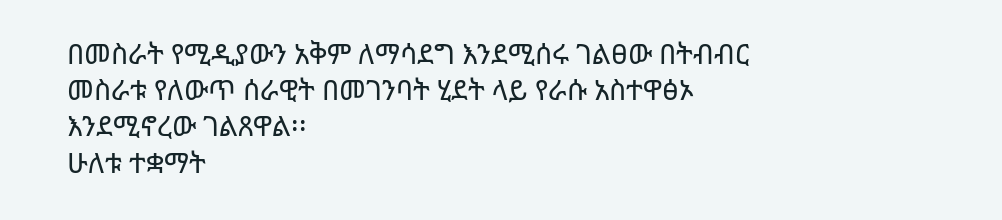በመስራት የሚዲያውን አቅም ለማሳደግ እንደሚሰሩ ገልፀው በትብብር መስራቱ የለውጥ ሰራዊት በመገንባት ሂደት ላይ የራሱ አስተዋፅኦ እንደሚኖረው ገልጸዋል፡፡
ሁለቱ ተቋማት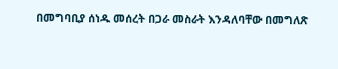በመግባቢያ ሰነዱ መሰረት በጋራ መስራት እንዳለባቸው በመግለጽ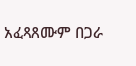አፈጻጸሙም በጋራ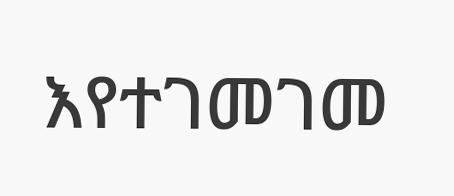እየተገመገመ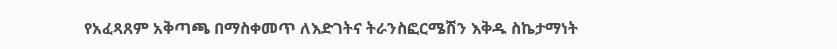የአፈጻጸም አቅጣጫ በማስቀመጥ ለእድገትና ትራንስፎርሜሽን እቅዱ ስኬታማነት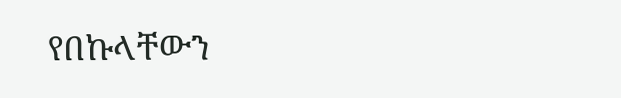የበኩላቸውን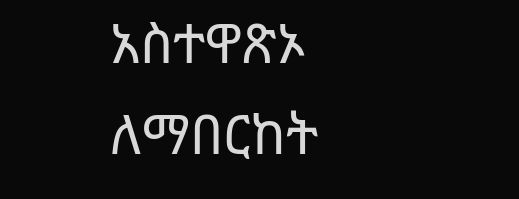አስተዋጽኦ ለማበርከት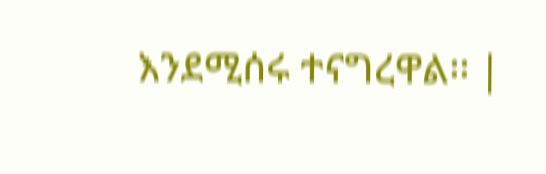እንደሚሰሩ ተናግረዋል፡፡ |